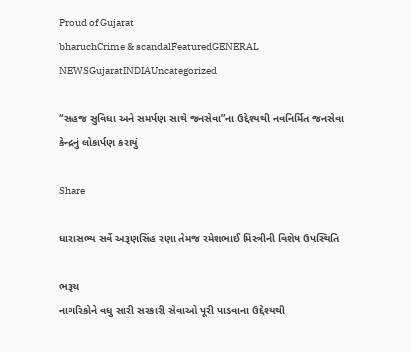Proud of Gujarat
bharuchCrime & scandalFeaturedGENERAL NEWSGujaratINDIAUncategorized

“સહજ સુવિધા અને સમર્પણ સાથે જનસેવા”ના ઉદ્દેશ્યથી નવનિર્મિત જનસેવા કેન્દ્રનું લોકાર્પણ કરાયું

Share

ધારાસભ્ય સર્વે અરૂણસિંહ રણા તેમજ રમેશભાઈ મિસ્ત્રીની વિશેષ ઉપસ્થિતિ

ભરૂચ
નાગરિકોને વધુ સારી સરકારી સેવાઓ પૂરી પાડવાના ઉદ્દેશ્યથી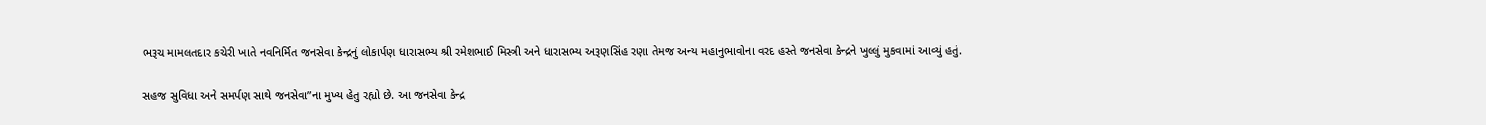ભરૂચ મામલતદાર કચેરી ખાતે નવનિર્મિત જનસેવા કેન્દ્રનું લોકાર્પણ ધારાસભ્ય શ્રી રમેશભાઈ મિસ્ત્રી અને ધારાસભ્ય અરૂણસિંહ રણા તેમજ અન્ય મહાનુભાવોના વરદ હસ્તે જનસેવા કેન્દ્રને ખુલ્લું મુકવામાં આવ્યું હતું.

સહજ સુવિધા અને સમર્પણ સાથે જનસેવા”ના મુખ્ય હેતુ રહ્યો છે. આ જનસેવા કેન્દ્ર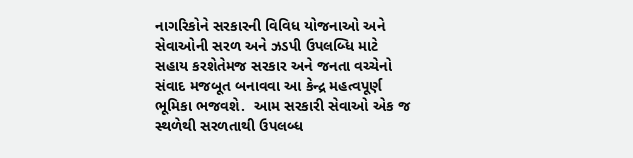નાગરિકોને સરકારની વિવિધ યોજનાઓ અને સેવાઓની સરળ અને ઝડપી ઉપલબ્ધિ માટે સહાય કરશેતેમજ સરકાર અને જનતા વચ્ચેનો સંવાદ મજબૂત બનાવવા આ કેન્દ્ર મહત્વપૂર્ણ ભૂમિકા ભજવશે.  આમ સરકારી સેવાઓ એક જ સ્થળેથી સરળતાથી ઉપલબ્ધ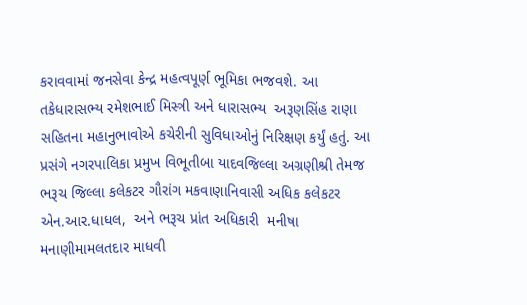કરાવવામાં જનસેવા કેન્દ્ર મહત્વપૂર્ણ ભૂમિકા ભજવશે. આ તકેધારાસભ્ય રમેશભાઈ મિસ્ત્રી અને ધારાસભ્ય  અરૂણસિંહ રાણા સહિતના મહાનુભાવોએ કચેરીની સુવિધાઓનું નિરિક્ષણ કર્યું હતું. આ પ્રસંગે નગરપાલિકા પ્રમુખ વિભૂતીબા યાદવજિલ્લા અગ્રણીશ્રી તેમજ ભરૂચ જિલ્લા કલેકટર ગૌરાંગ મકવાણાનિવાસી અધિક કલેકટર એન.આર.ધાધલ,  અને ભરૂચ પ્રાંત અધિકારી  મનીષા મનાણીમામલતદાર માધવી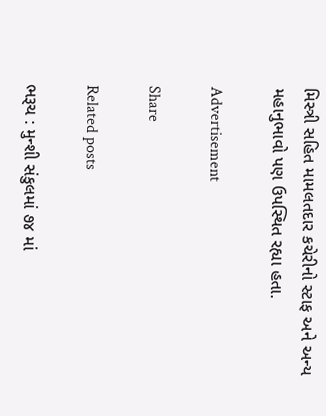મિસ્ત્રી સહિત મામલતદાર કચેરીનો સ્ટાફ અને અન્ય મહાનુભાવો પણ ઉપસ્થિત રહ્યા હતા.

Advertisement

Share

Related posts

ભરૂચ : મુન્શી સંકુલમાં ૭૪ માં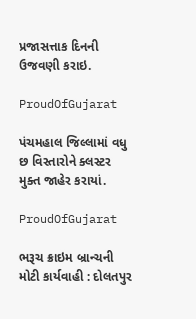પ્રજાસત્તાક દિનની ઉજવણી કરાઇ.

ProudOfGujarat

પંચમહાલ જિલ્લામાં વધુ છ વિસ્તારોને ક્લસ્ટર મુક્ત જાહેર કરાયાં.

ProudOfGujarat

ભરૂચ ક્રાઇમ બ્રાન્ચની મોટી કાર્યવાહી : દોલતપુર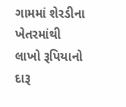ગામમાં શેરડીના ખેતરમાંથી લાખો રૂપિયાનો દારૂ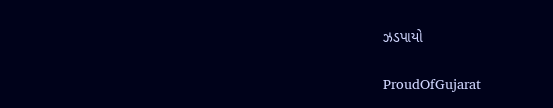ઝડપાયો

ProudOfGujarat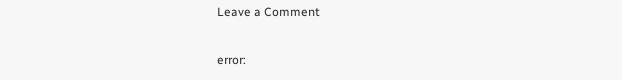Leave a Comment

error: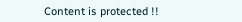Content is protected !!